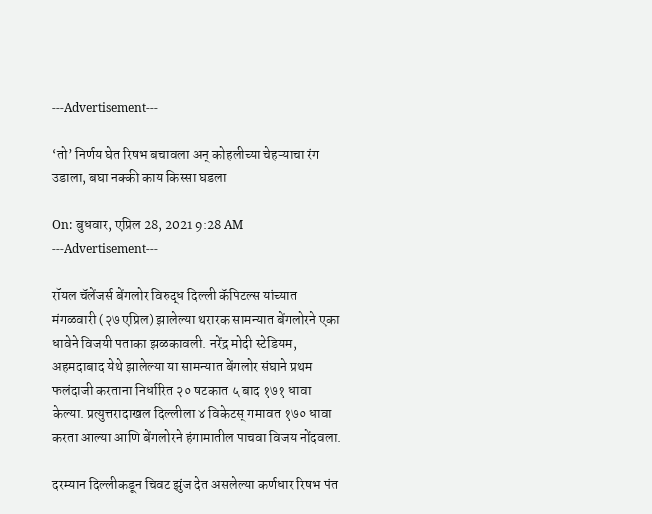---Advertisement---

‘तो’ निर्णय घेत रिषभ बचावला अन् कोहलीच्या चेहऱ्याचा रंग उडाला, बघा नक्की काय किस्सा घडला

On: बुधवार, एप्रिल 28, 2021 9:28 AM
---Advertisement---

रॉयल चॅलेंजर्स बेंगलोर विरुद्ध दिल्ली कॅपिटल्स यांच्यात मंगळवारी (२७ एप्रिल) झालेल्या थरारक सामन्यात बेंगलोरने एका धावेने विजयी पताका झळकावली. नरेंद्र मोदी स्टेडियम, अहमदाबाद येथे झालेल्या या सामन्यात बेंगलोर संघाने प्रथम फलंदाजी करताना निर्धारित २० षटकात ५ बाद १७१ धावा केल्या. प्रत्युत्तरादाखल दिल्लीला ४ विकेटस् गमावत १७० धावा करता आल्या आणि बेंगलोरने हंगामातील पाचवा विजय नोंदवला.

दरम्यान दिल्लीकडून चिवट झुंज देत असलेल्या कर्णधार रिषभ पंत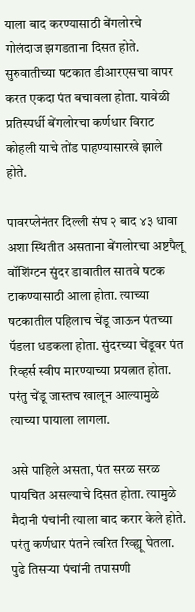याला बाद करण्यासाठी बेंगलोरचे गोलंदाज झगडताना दिसत होते. सुरुवातीच्या षटकात डीआरएसचा वापर करत एकदा पंत बचावला होता. यावेळी प्रतिस्पर्धी बेंगलोरचा कर्णधार विराट कोहली याचे तोंड पाहण्यासारखे झाले होते.

पावरप्लेनंतर दिल्ली संघ २ बाद ४३ धावा अशा स्थितीत असताना बेंगलोरचा अष्टपैलू वॉशिंग्टन सुंदर डावातील सातवे षटक टाकण्यासाठी आला होता. त्याच्या षटकातील पहिलाच चेंडू जाऊन पंतच्या पॅडला धडकला होता. सुंदरच्या चेंडूवर पंत रिव्हर्स स्वीप मारण्याच्या प्रयत्नात होता. परंतु चेंडू जास्तच खालून आल्यामुळे त्याच्या पायाला लागला.

असे पाहिले असता, पंत सरळ सरळ पायचित असल्याचे दिसत होता. त्यामुळे मैदानी पंचांनी त्याला बाद करार केले होते. परंतु कर्णधार पंतने त्वरित रिव्ह्यू घेतला. पुढे तिसऱ्या पंचांनी तपासणी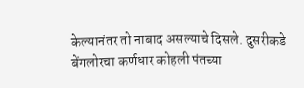केल्यानंतर तो नाबाद असल्याचे दिसले. दुसरीकडे बेंगलोरचा कर्णधार कोहली पंतच्या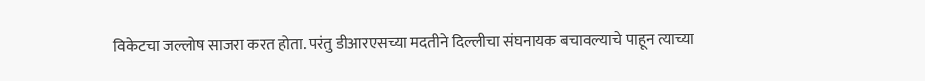विकेटचा जल्लोष साजरा करत होता. परंतु डीआरएसच्या मदतीने दिल्लीचा संघनायक बचावल्याचे पाहून त्याच्या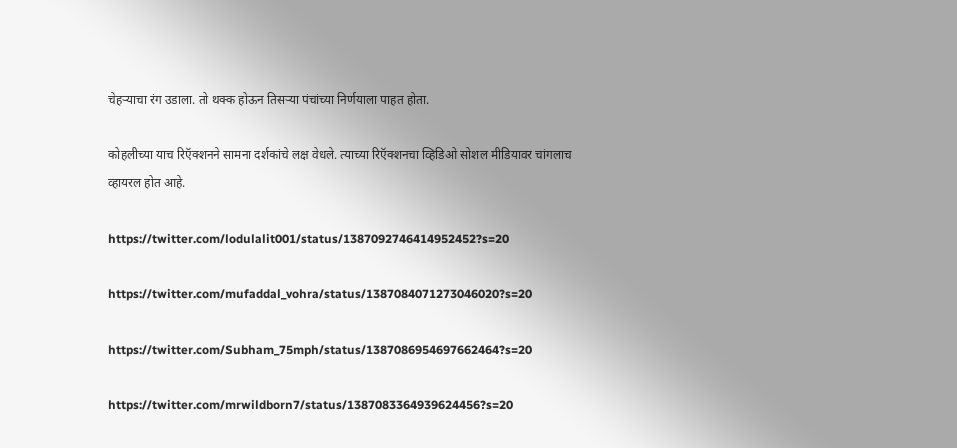चेहऱ्याचा रंग उडाला. तो थक्क होऊन तिसऱ्या पंचांच्या निर्णयाला पाहत होता.

कोहलीच्या याच रिऍक्शनने सामना दर्शकांचे लक्ष वेधले. त्याच्या रिऍक्शनचा व्हिडिओ सोशल मीडियावर चांगलाच व्हायरल होत आहे.

https://twitter.com/lodulalit001/status/1387092746414952452?s=20

https://twitter.com/mufaddal_vohra/status/1387084071273046020?s=20

https://twitter.com/Subham_75mph/status/1387086954697662464?s=20

https://twitter.com/mrwildborn7/status/1387083364939624456?s=20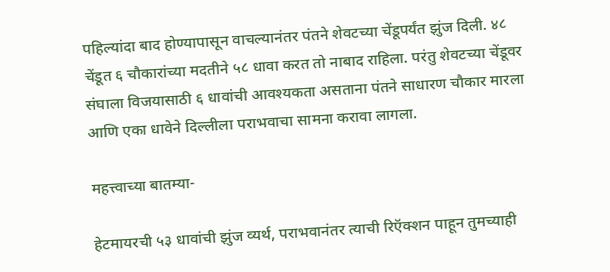पहिल्यांदा बाद होण्यापासून वाचल्यानंतर पंतने शेवटच्या चेंडूपर्यंत झुंज दिली. ४८ चेंडूत ६ चौकारांच्या मदतीने ५८ धावा करत तो नाबाद राहिला. परंतु शेवटच्या चेंडूवर संघाला विजयासाठी ६ धावांची आवश्यकता असताना पंतने साधारण चौकार मारला आणि एका धावेने दिल्लीला पराभवाचा सामना करावा लागला.

महत्त्वाच्या बातम्या-

हेटमायरची ५३ धावांची झुंज व्यर्थ, पराभवानंतर त्याची रिऍक्शन पाहून तुमच्याही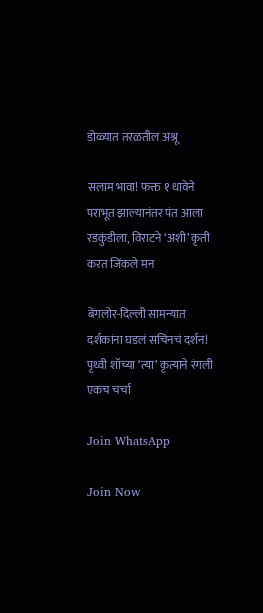डोळ्यात तरळतील अश्रू

सलाम भावा! फक्त १ धावेने पराभूत झाल्यानंतर पंत आला रडकुंडीला, विराटने ‘अशी’ कृती करत जिंकले मन

बेंगलोर-दिल्ली सामन्यात दर्शकांना घडलं सचिनचं दर्शन! पृथ्वी शॉच्या ‘त्या’ कृत्याने रंगली एकच चर्चा

Join WhatsApp

Join Now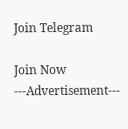Join Telegram

Join Now
---Advertisement---